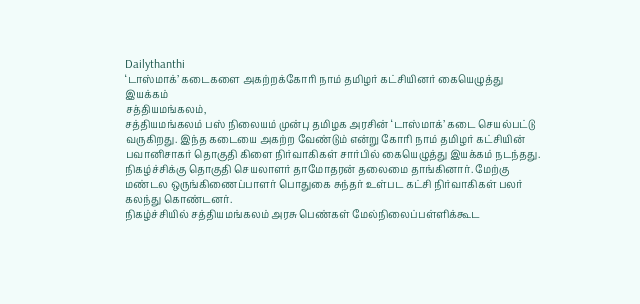Dailythanthi
‘டாஸ்மாக்’ கடைகளை அகற்றக்கோரி நாம் தமிழர் கட்சியினர் கையெழுத்து இயக்கம்
சத்தியமங்கலம்,
சத்தியமங்கலம் பஸ் நிலையம் முன்பு தமிழக அரசின் ‘டாஸ்மாக்’ கடை செயல்பட்டு வருகிறது. இந்த கடையை அகற்ற வேண்டும் என்று கோரி நாம் தமிழர் கட்சியின் பவானிசாகர் தொகுதி கிளை நிர்வாகிகள் சார்பில் கையெழுத்து இயக்கம் நடந்தது. நிகழ்ச்சிக்கு தொகுதி செயலாளர் தாமோதரன் தலைமை தாங்கினார். மேற்கு மண்டல ஒருங்கிணைப்பாளர் பொதுகை சுந்தர் உள்பட கட்சி நிர்வாகிகள் பலர் கலந்து கொண்டனர்.
நிகழ்ச்சியில் சத்தியமங்கலம் அரசு பெண்கள் மேல்நிலைப்பள்ளிக்கூட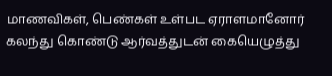மாணவிகள், பெண்கள் உள்பட ஏராளமானோர் கலந்து கொண்டு ஆர்வத்துடன் கையெழுத்து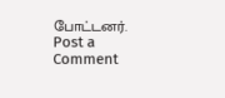போட்டனர்.
Post a Comment